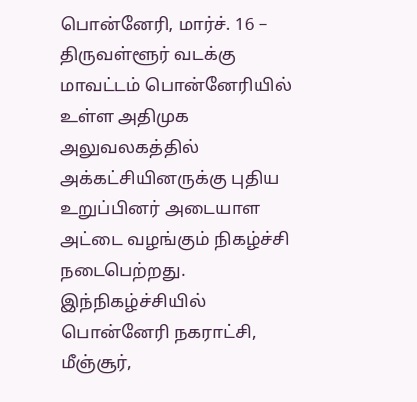பொன்னேரி, மார்ச். 16 –
திருவள்ளூர் வடக்கு மாவட்டம் பொன்னேரியில் உள்ள அதிமுக அலுவலகத்தில் அக்கட்சியினருக்கு புதிய உறுப்பினர் அடையாள அட்டை வழங்கும் நிகழ்ச்சி நடைபெற்றது.
இந்நிகழ்ச்சியில் பொன்னேரி நகராட்சி, மீஞ்சூர்,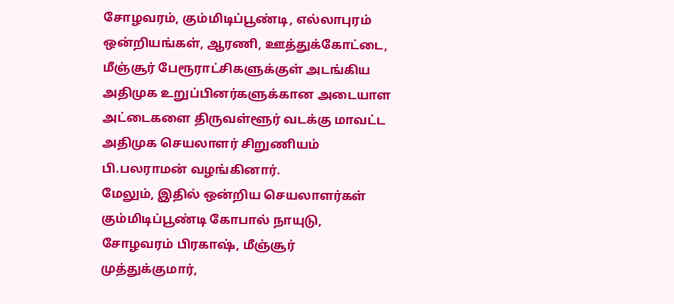சோழவரம், கும்மிடிப்பூண்டி, எல்லாபுரம் ஒன்றியங்கள், ஆரணி, ஊத்துக்கோட்டை, மீஞ்சூர் பேரூராட்சிகளுக்குள் அடங்கிய அதிமுக உறுப்பினர்களுக்கான அடையாள அட்டைகளை திருவள்ளூர் வடக்கு மாவட்ட அதிமுக செயலாளர் சிறுணியம் பி.பலராமன் வழங்கினார்.
மேலும், இதில் ஒன்றிய செயலாளர்கள் கும்மிடிப்பூண்டி கோபால் நாயுடு, சோழவரம் பிரகாஷ், மீஞ்சூர் முத்துக்குமார்,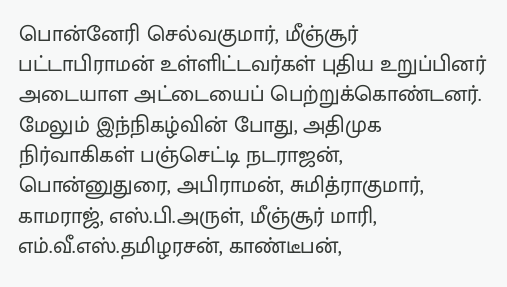பொன்னேரி செல்வகுமார், மீஞ்சூர் பட்டாபிராமன் உள்ளிட்டவர்கள் புதிய உறுப்பினர் அடையாள அட்டையைப் பெற்றுக்கொண்டனர்.
மேலும் இந்நிகழ்வின் போது, அதிமுக நிர்வாகிகள் பஞ்செட்டி நடராஜன், பொன்னுதுரை, அபிராமன், சுமித்ராகுமார், காமராஜ், எஸ்.பி.அருள், மீஞ்சூர் மாரி, எம்.வீ.எஸ்.தமிழரசன், காண்டீபன்,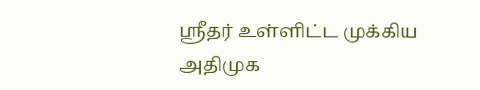ஸ்ரீதர் உள்ளிட்ட முக்கிய அதிமுக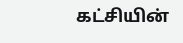கட்சியின்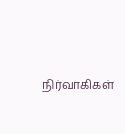நிர்வாகிகள்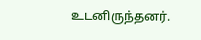உடனிருந்தனர்.